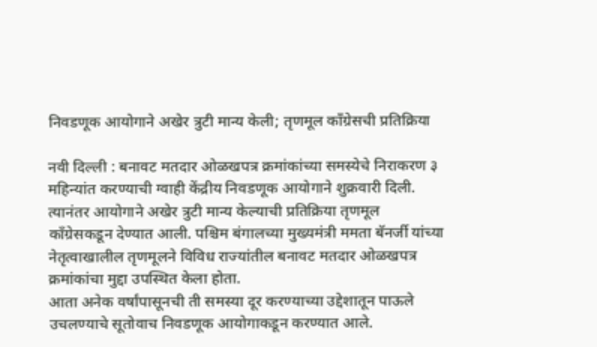निवडणूक आयोगाने अखेर त्रुटी मान्य केली; तृणमूल कॉंग्रेसची प्रतिक्रिया

नवी दिल्ली : बनावट मतदार ओळखपत्र क्रमांकांच्या समस्येचे निराकरण ३ महिन्यांत करण्याची ग्वाही केंद्रीय निवडणूक आयोगाने शुक्रवारी दिली. त्यानंतर आयोगाने अखेर त्रुटी मान्य केल्याची प्रतिक्रिया तृणमूल कॉंग्रेसकडून देण्यात आली. पश्चिम बंगालच्या मुख्यमंत्री ममता बॅनर्जी यांच्या नेतृत्वाखालील तृणमूलने विविध राज्यांतील बनावट मतदार ओळखपत्र क्रमांकांचा मुद्दा उपस्थित केला होता.
आता अनेक वर्षांपासूनची ती समस्या दूर करण्याच्या उद्देशातून पाऊले उचलण्याचे सूतोवाच निवडणूक आयोगाकडून करण्यात आले.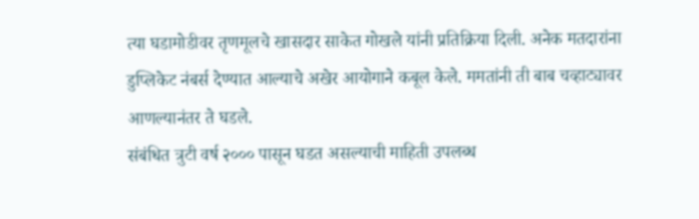त्या घडामोडीवर तृणमूलचे खासदार साकेत गोखले यांनी प्रतिक्रिया दिली. अनेक मतदारांना डुप्लिकेट नंबर्स देण्यात आल्याचे अखेर आयोगाने कबूल केले. ममतांनी ती बाब चव्हाट्यावर आणल्यानंतर ते घडले.
संबंधित त्रुटी वर्ष २००० पासून घडत असल्याची माहिती उपलब्ध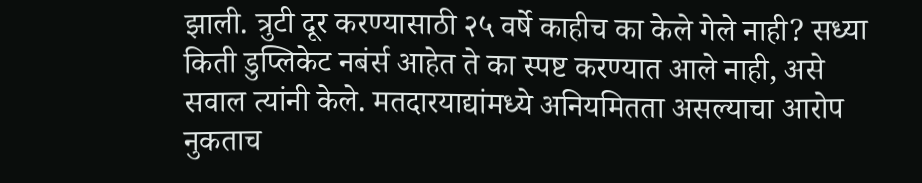झाली. त्रुटी दूर करण्यासाठी २५ वर्षे काहीच का केले गेले नाही? सध्या किती डुप्लिकेट नबंर्स आहेत ते का स्पष्ट करण्यात आले नाही, असे सवाल त्यांनी केले. मतदारयाद्यांमध्ये अनियमितता असल्याचा आरोप नुकताच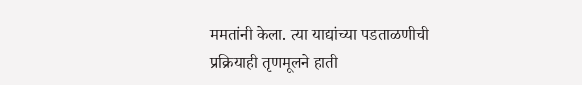ममतांनी केला. त्या याद्यांच्या पडताळणीची प्रक्रियाही तृणमूलने हाती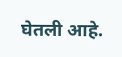घेतली आहे.